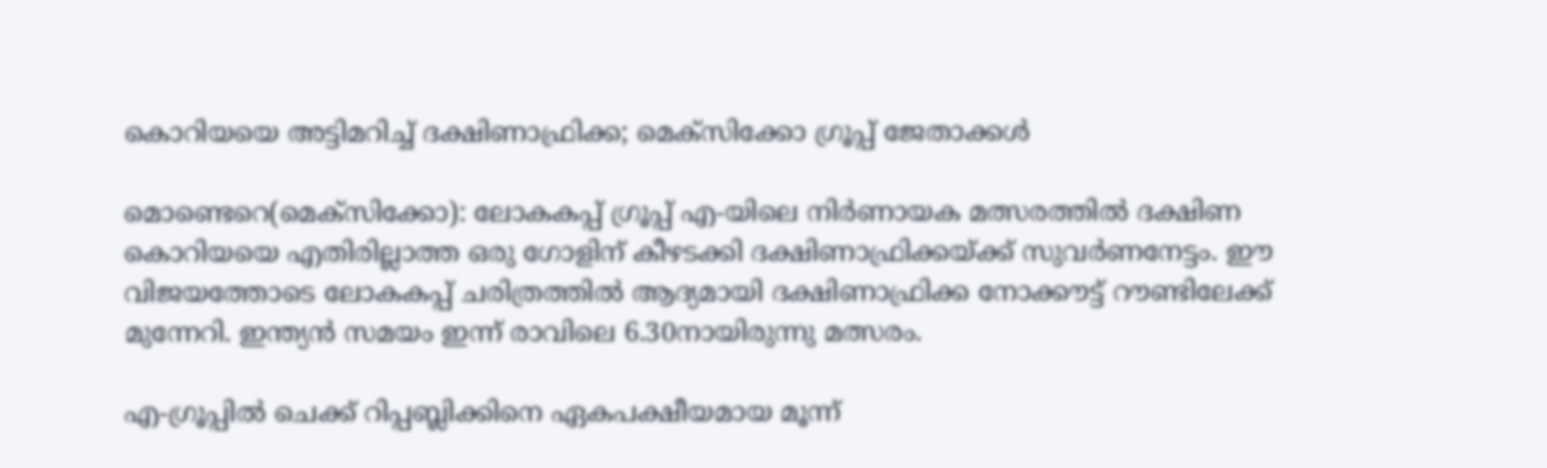കൊറിയയെ അട്ടിമറിച്ച് ദക്ഷിണാഫ്രിക്ക; മെക്സിക്കോ ഗ്രൂപ്പ് ജേതാക്കൾ

മൊണ്ടെറെ(മെക്സിക്കോ): ലോകകപ്പ് ഗ്രൂപ്പ് എ-യിലെ നിർണായക മത്സരത്തിൽ ദക്ഷിണ കൊറിയയെ എതിരില്ലാത്ത ഒരു ഗോളിന് കീഴടക്കി ദക്ഷിണാഫ്രിക്കയ്ക്ക് സുവർണനേട്ടം. ഈ വിജയത്തോടെ ലോകകപ്പ് ചരിത്രത്തിൽ ആദ്യമായി ദക്ഷിണാഫ്രിക്ക നോക്കൗട്ട് റൗണ്ടിലേക്ക് മുന്നേറി. ഇന്ത്യൻ സമയം ഇന്ന് രാവിലെ 6.30നായിരുന്നു മത്സരം.

എ-ഗ്രൂപ്പിൽ ചെക്ക് റിപ്പബ്ലിക്കിനെ ഏകപക്ഷീയമായ മൂന്ന്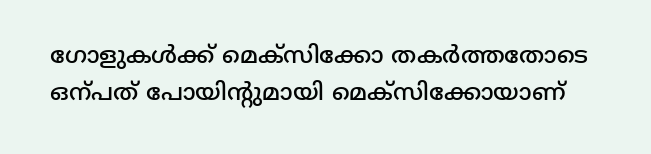ഗോളുകൾക്ക് മെക്സിക്കോ തകർത്തതോടെ ഒന്പത് പോയിന്‍റുമായി മെക്സിക്കോയാണ്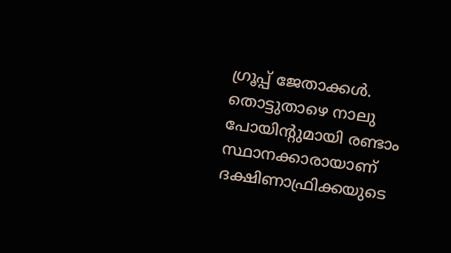ഗ്രൂപ്പ് ജേതാക്കൾ. തൊട്ടുതാഴെ നാലു പോയിന്‍റുമായി രണ്ടാം സ്ഥാനക്കാരായാണ് ദക്ഷിണാഫ്രിക്കയുടെ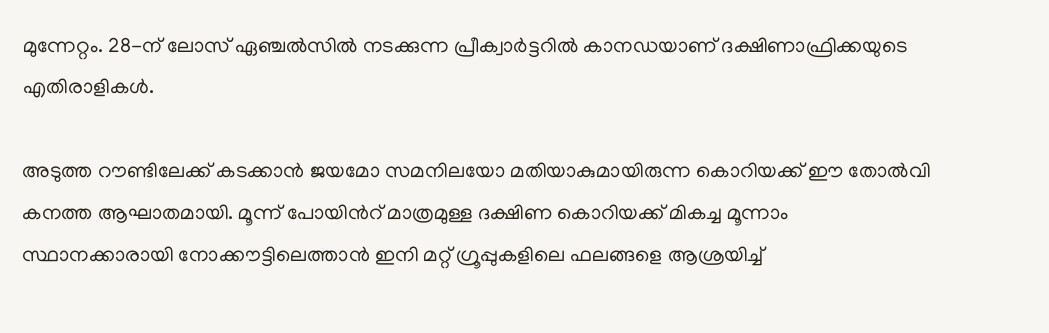മുന്നേറ്റം. 28-ന് ലോസ് ഏഞ്ചൽസിൽ നടക്കുന്ന പ്രീക്വാർട്ടറിൽ കാനഡയാണ് ദക്ഷിണാഫ്രിക്കയുടെ എതിരാളികൾ.

അടുത്ത റൗണ്ടിലേക്ക് കടക്കാൻ ജയമോ സമനിലയോ മതിയാകുമായിരുന്ന കൊറിയക്ക് ഈ തോൽവി കനത്ത ആഘാതമായി. മൂന്ന് പോയിന്‍റ് മാത്രമുള്ള ദക്ഷിണ കൊറിയക്ക് മികച്ച മൂന്നാം സ്ഥാനക്കാരായി നോക്കൗട്ടിലെത്താൻ ഇനി മറ്റ് ഗ്രൂപ്പുകളിലെ ഫലങ്ങളെ ആശ്രയിച്ച്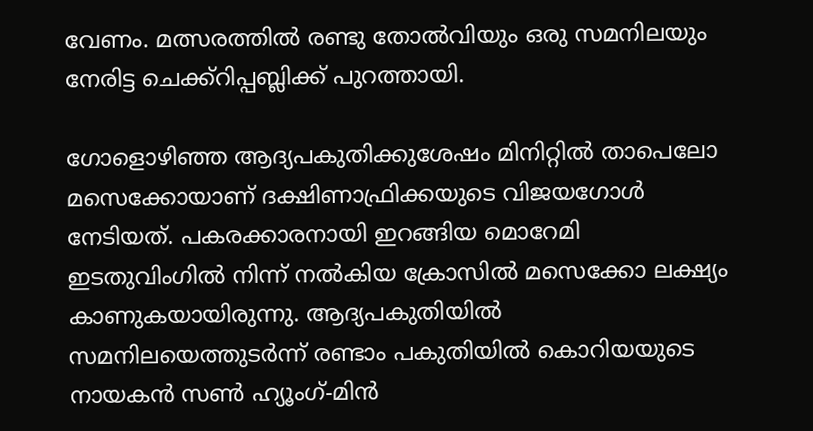വേണം. മത്സരത്തിൽ രണ്ടു തോൽവിയും ഒരു സമനിലയും നേരിട്ട ചെക്ക്റിപ്പബ്ലിക്ക് പുറത്തായി.

ഗോളൊഴിഞ്ഞ ആദ്യപകുതിക്കുശേഷം മിനിറ്റിൽ താപെലോ മസെക്കോയാണ് ദക്ഷിണാഫ്രിക്കയുടെ വിജയഗോൾ നേടിയത്. പകരക്കാരനായി ഇറങ്ങിയ മൊറേമി ഇടതുവിംഗിൽ നിന്ന് നൽകിയ ക്രോസിൽ മസെക്കോ ലക്ഷ്യം കാണുകയായിരുന്നു. ആദ്യപകുതിയിൽ സമനിലയെത്തുടർന്ന് രണ്ടാം പകുതിയിൽ കൊറിയയുടെ നായകൻ സണ്‍ ഹ്യൂംഗ്-മിൻ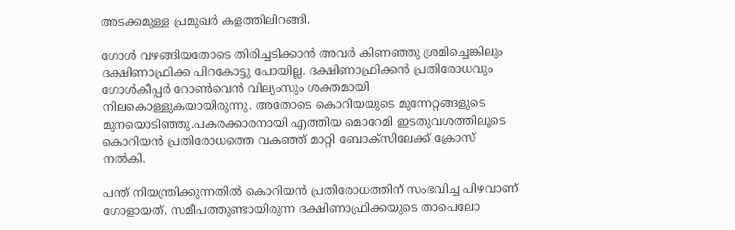അടക്കമുള്ള പ്രമുഖർ കളത്തിലിറങ്ങി.

ഗോൾ വഴങ്ങിയതോടെ തിരിച്ചടിക്കാൻ അവർ കിണഞ്ഞു ശ്രമിച്ചെങ്കിലും ദക്ഷിണാഫ്രിക്ക പിറകോട്ടു പോയില്ല. ദക്ഷിണാഫ്രിക്കൻ പ്രതിരോധവും ഗോൾകീപ്പർ റോണ്‍വെൻ വില്യംസും ശക്തമായി നിലകൊള്ളുകയായിരുന്നു. അതോടെ കൊറിയയുടെ മുന്നേറ്റങ്ങളുടെ മുനയൊടിഞ്ഞു.പകരക്കാരനായി എത്തിയ മൊറേമി ഇടതുവശത്തിലൂടെ കൊറിയൻ പ്രതിരോധത്തെ വകഞ്ഞ് മാറ്റി ബോക്സിലേക്ക് ക്രോസ് നൽകി.

പന്ത് നിയന്ത്രിക്കുന്നതിൽ കൊറിയൻ പ്രതിരോധത്തിന് സംഭവിച്ച പിഴവാണ് ഗോളായത്. സമീപത്തുണ്ടായിരുന്ന ദക്ഷിണാഫ്രിക്കയുടെ താപെലോ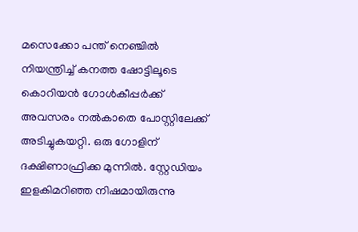മസെക്കോ പന്ത് നെഞ്ചിൽ നിയന്ത്രിച്ച് കനത്ത ഷോട്ടിലൂടെ കൊറിയൻ ഗോൾകീപ്പർക്ക് അവസരം നൽകാതെ പോസ്റ്റിലേക്ക് അടിച്ചുകയറ്റി. ഒരു ഗോളിന് ദക്ഷിണാഫ്രിക്ക മുന്നിൽ. സ്റ്റേഡിയം ഇളകിമറിഞ്ഞ നിഷമായിരുന്നു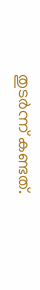തുടർന്ന് കണ്ടത്.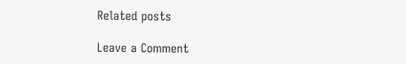Related posts

Leave a Comment